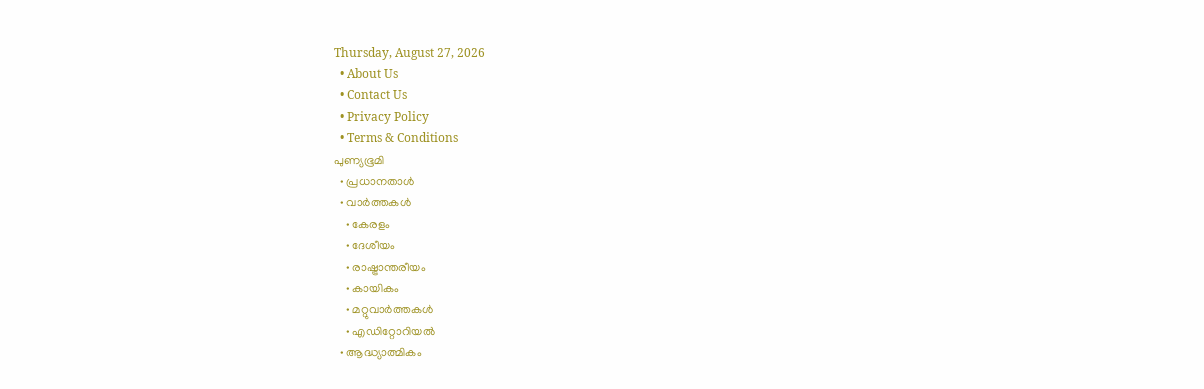Thursday, August 27, 2026
  • About Us
  • Contact Us
  • Privacy Policy
  • Terms & Conditions
പുണ്യഭൂമി
  • പ്രധാനതാൾ
  • വാർത്തകൾ
    • കേരളം
    • ദേശീയം
    • രാഷ്ട്രാന്തരീയം
    • കായികം
    • മറ്റുവാര്‍ത്തകള്‍
    • എഡിറ്റോറിയല്‍
  • ആദ്ധ്യാത്മികം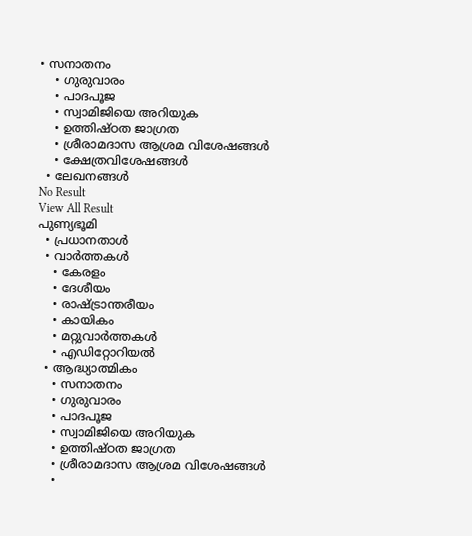• സനാതനം
    • ഗുരുവാരം
    • പാദപൂജ
    • സ്വാമിജിയെ അറിയുക
    • ഉത്തിഷ്ഠത ജാഗ്രത
    • ശ്രീരാമദാസ ആശ്രമ വിശേഷങ്ങൾ
    • ക്ഷേത്രവിശേഷങ്ങള്‍
  • ലേഖനങ്ങള്‍
No Result
View All Result
പുണ്യഭൂമി
  • പ്രധാനതാൾ
  • വാർത്തകൾ
    • കേരളം
    • ദേശീയം
    • രാഷ്ട്രാന്തരീയം
    • കായികം
    • മറ്റുവാര്‍ത്തകള്‍
    • എഡിറ്റോറിയല്‍
  • ആദ്ധ്യാത്മികം
    • സനാതനം
    • ഗുരുവാരം
    • പാദപൂജ
    • സ്വാമിജിയെ അറിയുക
    • ഉത്തിഷ്ഠത ജാഗ്രത
    • ശ്രീരാമദാസ ആശ്രമ വിശേഷങ്ങൾ
    •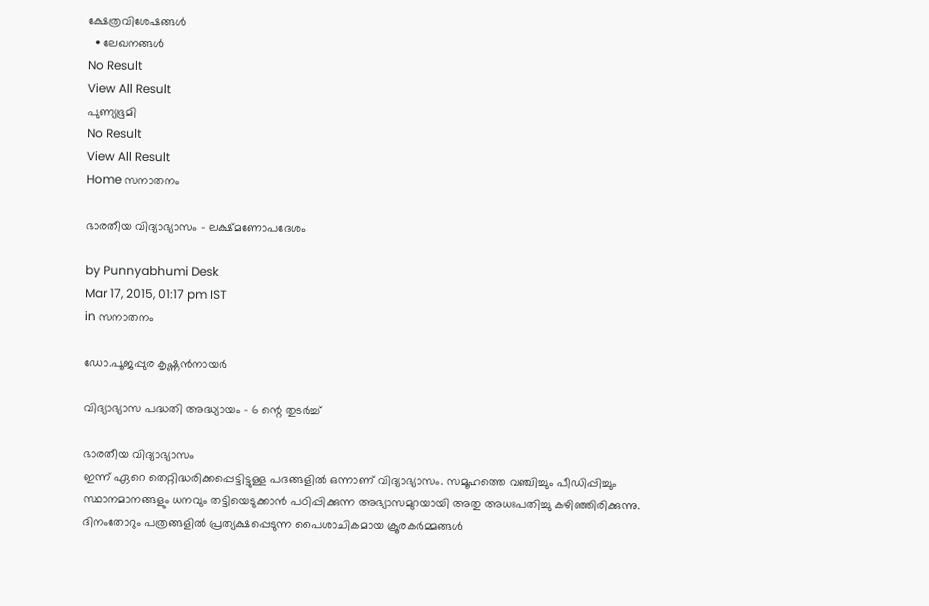ക്ഷേത്രവിശേഷങ്ങള്‍
  • ലേഖനങ്ങള്‍
No Result
View All Result
പുണ്യഭൂമി
No Result
View All Result
Home സനാതനം

ഭാരതീയ വിദ്യാഭ്യാസം – ലക്ഷ്മണോപദേശം

by Punnyabhumi Desk
Mar 17, 2015, 01:17 pm IST
in സനാതനം

ഡോ.പൂജപ്പുര കൃഷ്ണന്‍നായര്‍

വിദ്യാഭ്യാസ പദ്ധതി അദ്ധ്യായം – 6 ന്റെ തുടര്‍ച്ച്

ഭാരതീയ വിദ്യാഭ്യാസം
ഇന്ന് ഏറെ തെറ്റിദ്ധരിക്കപ്പെട്ടിട്ടുള്ള പദങ്ങളില്‍ ഒന്നാണ് വിദ്യാഭ്യാസം. സമൂഹത്തെ വഞ്ചിച്ചും പീഡിപ്പിച്ചും സ്ഥാനമാനങ്ങളും ധനവും തട്ടിയെടുക്കാന്‍ പഠിപ്പിക്കുന്ന അഭ്യാസമുറയായി അതു അധഃപതിച്ചു കഴിഞ്ഞിരിക്കുന്നു. ദിനംതോറും പത്രങ്ങളില്‍ പ്രത്യക്ഷപ്പെടുന്ന പൈശാചികമായ ക്രൂരകര്‍മ്മങ്ങള്‍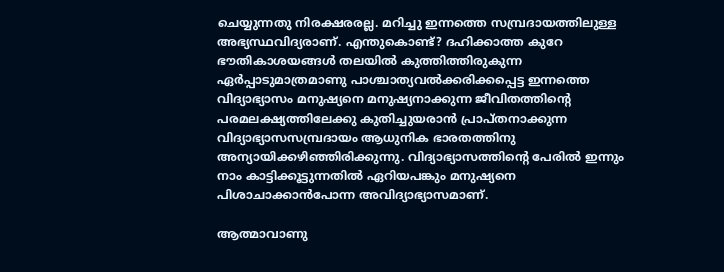ചെയ്യുന്നതു നിരക്ഷരരല്ല. മറിച്ചു ഇന്നത്തെ സമ്പ്രദായത്തിലുള്ള അഭ്യസ്ഥവിദ്യരാണ്. എന്തുകൊണ്ട്? ദഹിക്കാത്ത കുറേ ഭൗതികാശയങ്ങള്‍ തലയില്‍ കുത്തിത്തിരുകുന്ന ഏര്‍പ്പാടുമാത്രമാണു പാശ്ചാത്യവല്‍ക്കരിക്കപ്പെട്ട ഇന്നത്തെ വിദ്യാഭ്യാസം മനുഷ്യനെ മനുഷ്യനാക്കുന്ന ജീവിതത്തിന്റെ പരമലക്ഷ്യത്തിലേക്കു കുതിച്ചുയരാന്‍ പ്രാപ്തനാക്കുന്ന വിദ്യാഭ്യാസസമ്പ്രദായം ആധുനിക ഭാരതത്തിനു അന്യായിക്കഴിഞ്ഞിരിക്കുന്നു. വിദ്യാഭ്യാസത്തിന്റെ പേരില്‍ ഇന്നും നാം കാട്ടിക്കൂട്ടുന്നതില്‍ ഏറിയപങ്കും മനുഷ്യനെ പിശാചാക്കാന്‍പോന്ന അവിദ്യാഭ്യാസമാണ്.

ആത്മാവാണു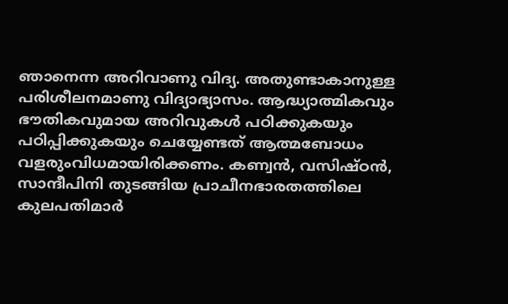ഞാനെന്ന അറിവാണു വിദ്യ. അതുണ്ടാകാനുള്ള പരിശീലനമാണു വിദ്യാഭ്യാസം. ആദ്ധ്യാത്മികവും ഭൗതികവുമായ അറിവുകള്‍ പഠിക്കുകയും പഠിപ്പിക്കുകയും ചെയ്യേണ്ടത് ആത്മബോധം വളരുംവിധമായിരിക്കണം. കണ്വന്‍, വസിഷ്ഠന്‍, സാന്ദീപിനി തുടങ്ങിയ പ്രാചീനഭാരതത്തിലെ കുലപതിമാര്‍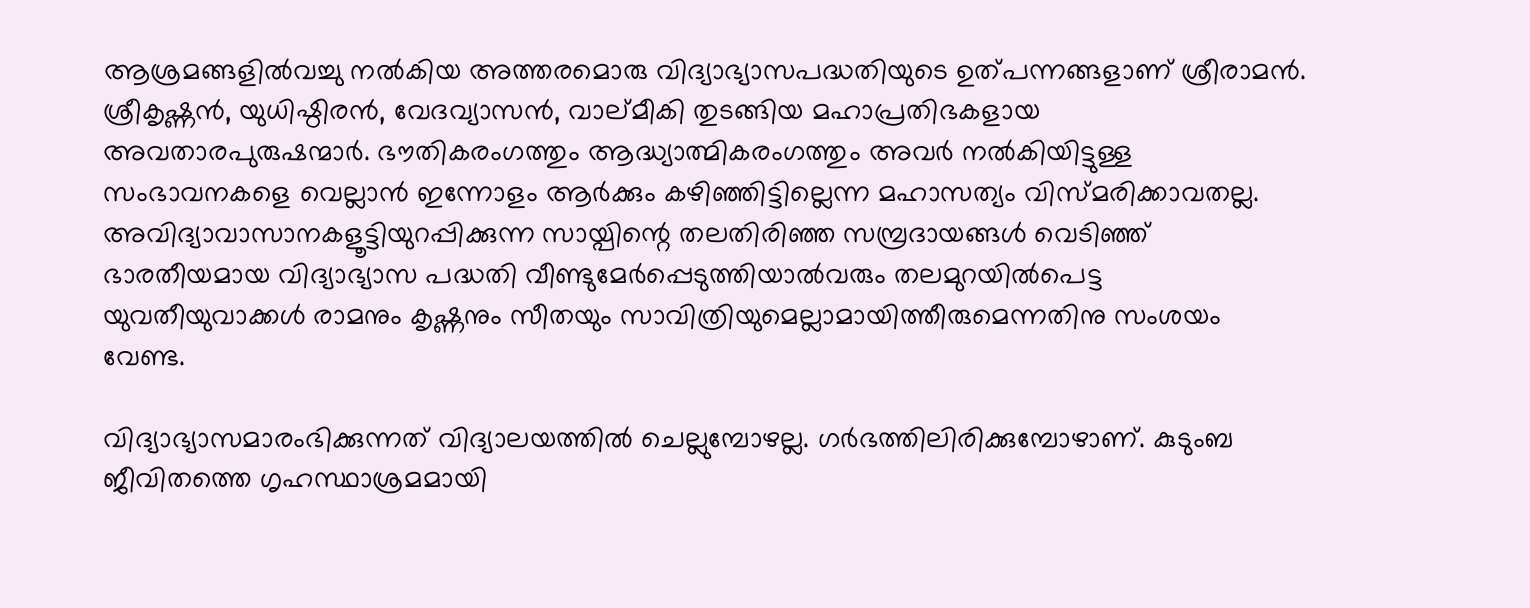ആശ്രമങ്ങളില്‍വച്ചു നല്‍കിയ അത്തരമൊരു വിദ്യാഭ്യാസപദ്ധതിയുടെ ഉത്പന്നങ്ങളാണ് ശ്രീരാമന്‍. ശ്രീകൃഷ്ണന്‍, യുധിഷ്ഠിരന്‍, വേദവ്യാസന്‍, വാല്മീകി തുടങ്ങിയ മഹാപ്രതിഭകളായ അവതാരപുരുഷന്മാര്‍. ഭൗതികരംഗത്തും ആദ്ധ്യാത്മികരംഗത്തും അവര്‍ നല്‍കിയിട്ടുള്ള സംഭാവനകളെ വെല്ലാന്‍ ഇന്നോളം ആര്‍ക്കും കഴിഞ്ഞിട്ടില്ലെന്ന മഹാസത്യം വിസ്മരിക്കാവതല്ല. അവിദ്യാവാസാനകളൂട്ടിയുറപ്പിക്കുന്ന സായ്പിന്റെ തലതിരിഞ്ഞ സമ്പ്രദായങ്ങള്‍ വെടിഞ്ഞ് ഭാരതീയമായ വിദ്യാഭ്യാസ പദ്ധതി വീണ്ടുമേര്‍പ്പെടുത്തിയാല്‍വരും തലമുറയില്‍പെട്ട യുവതീയുവാക്കള്‍ രാമനും കൃഷ്ണനും സീതയും സാവിത്രിയുമെല്ലാമായിത്തീരുമെന്നതിനു സംശയം വേണ്ട.

വിദ്യാഭ്യാസമാരംഭിക്കുന്നത് വിദ്യാലയത്തില്‍ ചെല്ലുമ്പോഴല്ല. ഗര്‍ഭത്തിലിരിക്കുമ്പോഴാണ്. കുടുംബ ജീവിതത്തെ ഗൃഹസ്ഥാശ്രമമായി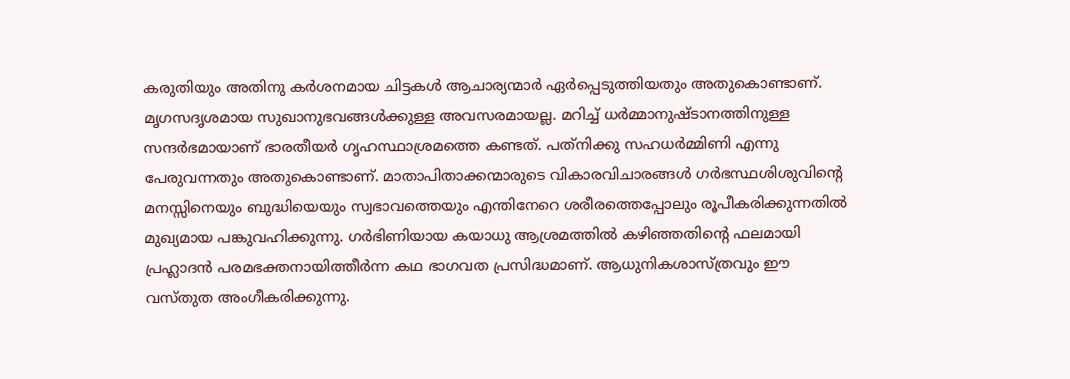കരുതിയും അതിനു കര്‍ശനമായ ചിട്ടകള്‍ ആചാര്യന്മാര്‍ ഏര്‍പ്പെടുത്തിയതും അതുകൊണ്ടാണ്. മൃഗസദൃശമായ സുഖാനുഭവങ്ങള്‍ക്കുള്ള അവസരമായല്ല. മറിച്ച് ധര്‍മ്മാനുഷ്ടാനത്തിനുള്ള സന്ദര്‍ഭമായാണ് ഭാരതീയര്‍ ഗൃഹസ്ഥാശ്രമത്തെ കണ്ടത്. പത്‌നിക്കു സഹധര്‍മ്മിണി എന്നു പേരുവന്നതും അതുകൊണ്ടാണ്. മാതാപിതാക്കന്മാരുടെ വികാരവിചാരങ്ങള്‍ ഗര്‍ഭസ്ഥശിശുവിന്റെ മനസ്സിനെയും ബുദ്ധിയെയും സ്വഭാവത്തെയും എന്തിനേറെ ശരീരത്തെപ്പോലും രൂപീകരിക്കുന്നതില്‍ മുഖ്യമായ പങ്കുവഹിക്കുന്നു. ഗര്‍ഭിണിയായ കയാധു ആശ്രമത്തില്‍ കഴിഞ്ഞതിന്റെ ഫലമായി പ്രഹ്ലാദന്‍ പരമഭക്തനായിത്തീര്‍ന്ന കഥ ഭാഗവത പ്രസിദ്ധമാണ്. ആധുനികശാസ്ത്രവും ഈ വസ്തുത അംഗീകരിക്കുന്നു.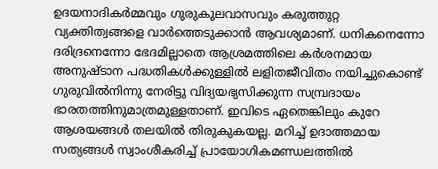ഉദയനാദികര്‍മ്മവും ഗുരുകുലവാസവും കരുത്തുറ്റ വ്യക്തിത്വങ്ങളെ വാര്‍ത്തെടുക്കാന്‍ ആവശ്യമാണ്. ധനികനെന്നോ ദരിദ്രനെന്നോ ഭേദമില്ലാതെ ആശ്രമത്തിലെ കര്‍ശനമായ അനുഷ്ടാന പദ്ധതികള്‍ക്കുള്ളില്‍ ലളിതജീവിതം നയിച്ചുകൊണ്ട് ഗുരുവില്‍നിന്നു നേരിട്ടു വിദ്യയഭ്യസിക്കുന്ന സമ്പ്രദായം ഭാരതത്തിനുമാത്രമുള്ളതാണ്. ഇവിടെ ഏതെങ്കിലും കുറേ ആശയങ്ങള്‍ തലയില്‍ തിരുകുകയല്ല. മറിച്ച് ഉദാത്തമായ സത്യങ്ങള്‍ സ്വാംശീകരിച്ച് പ്രായോഗികമണ്ഡലത്തില്‍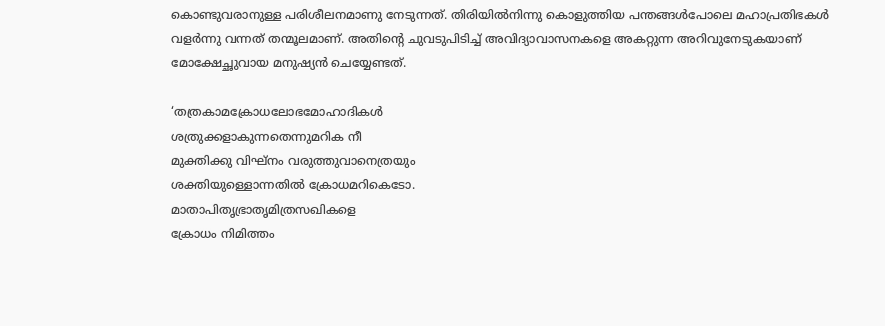കൊണ്ടുവരാനുള്ള പരിശീലനമാണു നേടുന്നത്. തിരിയില്‍നിന്നു കൊളുത്തിയ പന്തങ്ങള്‍പോലെ മഹാപ്രതിഭകള്‍ വളര്‍ന്നു വന്നത് തന്മൂലമാണ്. അതിന്റെ ചുവടുപിടിച്ച് അവിദ്യാവാസനകളെ അകറ്റുന്ന അറിവുനേടുകയാണ് മോക്ഷേച്ഛുവായ മനുഷ്യന്‍ ചെയ്യേണ്ടത്.

‘തത്രകാമക്രോധലോഭമോഹാദികള്‍
ശത്രുക്കളാകുന്നതെന്നുമറിക നീ
മുക്തിക്കു വിഘ്‌നം വരുത്തുവാനെത്രയും
ശക്തിയുള്ളൊന്നതില്‍ ക്രോധമറികെടോ.
മാതാപിതൃഭ്രാതൃമിത്രസഖികളെ
ക്രോധം നിമിത്തം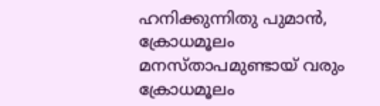ഹനിക്കുന്നിതു പുമാന്‍,
ക്രോധമൂലം മനസ്താപമുണ്ടായ് വരും
ക്രോധമൂലം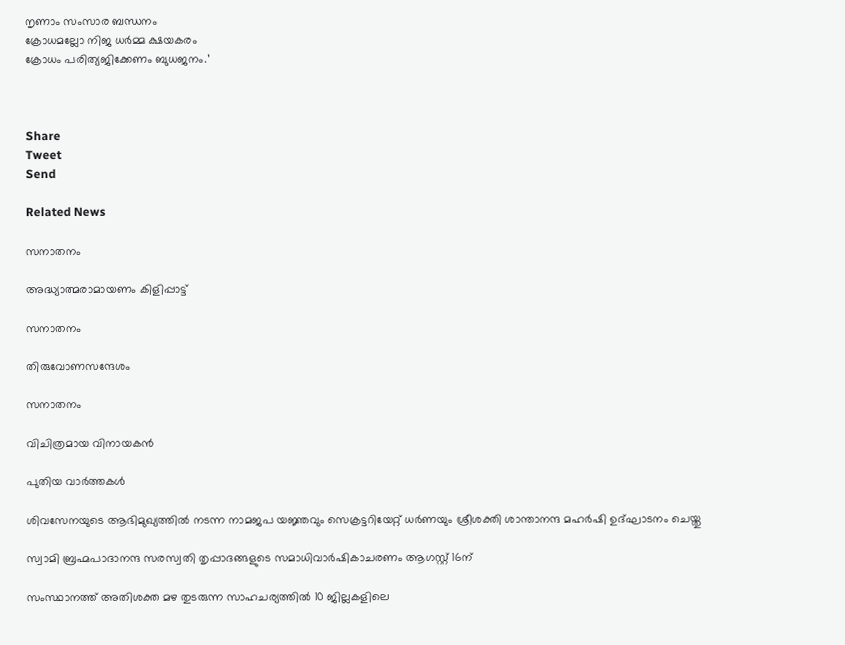നൃണാം സംസാര ബന്ധനം
ക്രോധമല്ലോ നിജ ധര്‍മ്മ ക്ഷയകരം
ക്രോധം പരിത്യജിക്കേണം ബുധജനം.’



Share
Tweet
Send

Related News

സനാതനം

അദ്ധ്യാത്മരാമായണം കിളിപ്പാട്ട്

സനാതനം

തിരുവോണസന്ദേശം

സനാതനം

വിചിത്രമായ വിനായകന്‍

പുതിയ വാർത്തകൾ

ശിവസേനയുടെ ആഭിമുഖ്യത്തില്‍ നടന്ന നാമജപ യജ്ഞവും സെക്രട്ടറിയേറ്റ് ധര്‍ണയും ശ്രീശക്തി ശാന്താനന്ദ മഹര്‍ഷി ഉദ്ഘാടനം ചെയ്തു

സ്വാമി ബ്രഹ്മപാദാനന്ദ സരസ്വതി തൃപ്പാദങ്ങളുടെ സമാധിവാര്‍ഷികാചരണം ആഗസ്റ്റ് 16ന്

സംസ്ഥാനത്ത് അതിശക്ത മഴ തുടരുന്ന സാഹചര്യത്തിൽ 10 ജില്ലകളിലെ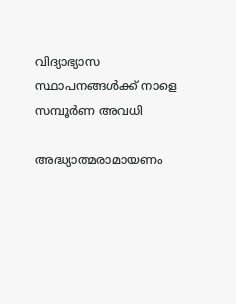വിദ്യാഭ്യാസ സ്ഥാപനങ്ങൾക്ക് നാളെ സമ്പൂർണ അവധി

അദ്ധ്യാത്മരാമായണം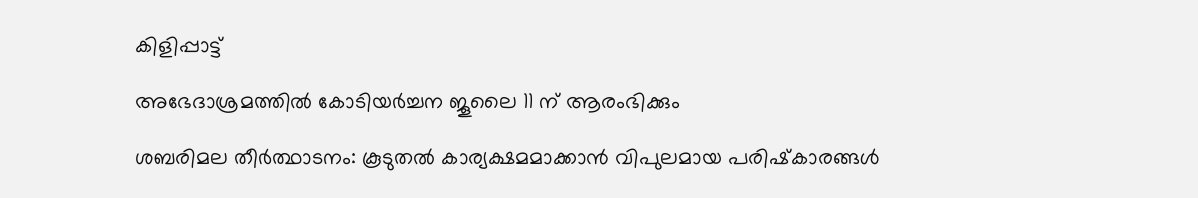കിളിപ്പാട്ട്

അഭേദാശ്രമത്തില്‍ കോടിയര്‍ച്ചന ജൂലൈ 11 ന് ആരംഭിക്കും

ശബരിമല തീര്‍ത്ഥാടനം: കൂടുതല്‍ കാര്യക്ഷമമാക്കാന്‍ വിപുലമായ പരിഷ്‌കാരങ്ങള്‍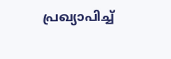പ്രഖ്യാപിച്ച്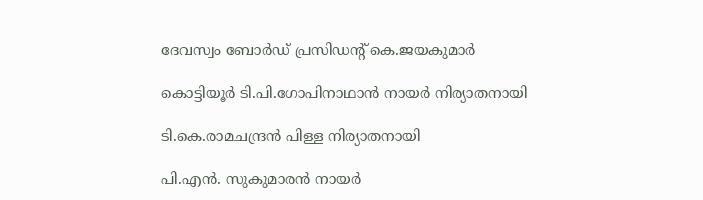ദേവസ്വം ബോര്‍ഡ് പ്രസിഡന്റ് കെ.ജയകുമാര്‍

കൊട്ടിയൂര്‍ ടി.പി.ഗോപിനാഥാന്‍ നായര്‍ നിര്യാതനായി

ടി.കെ.രാമചന്ദ്രന്‍ പിള്ള നിര്യാതനായി

പി.എന്‍. സുകുമാരന്‍ നായര്‍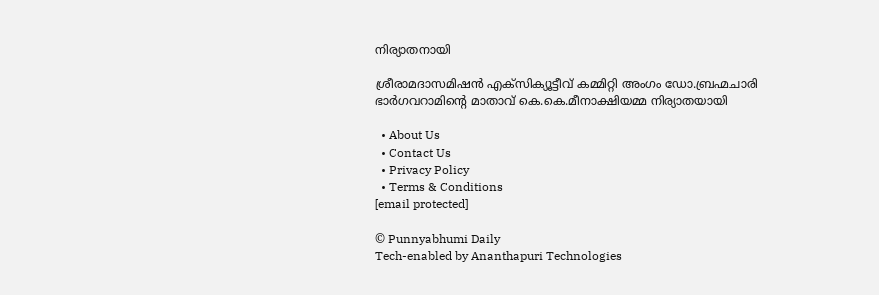നിര്യാതനായി

ശ്രീരാമദാസമിഷന്‍ എക്‌സിക്യൂട്ടീവ് കമ്മിറ്റി അംഗം ഡോ.ബ്രഹ്മചാരി ഭാര്‍ഗവറാമിന്റെ മാതാവ് കെ.കെ.മീനാക്ഷിയമ്മ നിര്യാതയായി

  • About Us
  • Contact Us
  • Privacy Policy
  • Terms & Conditions
[email protected]

© Punnyabhumi Daily
Tech-enabled by Ananthapuri Technologies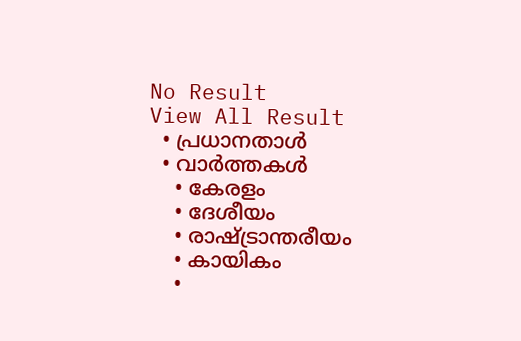No Result
View All Result
  • പ്രധാനതാൾ
  • വാർത്തകൾ
    • കേരളം
    • ദേശീയം
    • രാഷ്ട്രാന്തരീയം
    • കായികം
    •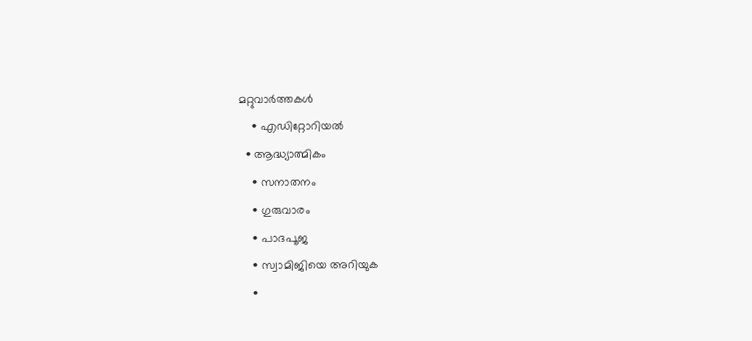മറ്റുവാര്‍ത്തകള്‍
    • എഡിറ്റോറിയല്‍
  • ആദ്ധ്യാത്മികം
    • സനാതനം
    • ഗുരുവാരം
    • പാദപൂജ
    • സ്വാമിജിയെ അറിയുക
    •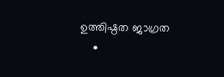ഉത്തിഷ്ഠത ജാഗ്രത
    •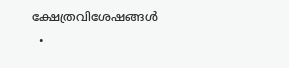ക്ഷേത്രവിശേഷങ്ങള്‍
  •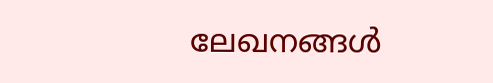ലേഖനങ്ങള്‍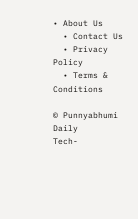• About Us
  • Contact Us
  • Privacy Policy
  • Terms & Conditions

© Punnyabhumi Daily
Tech-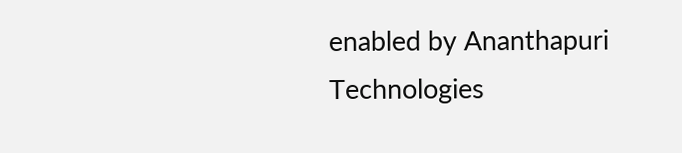enabled by Ananthapuri Technologies